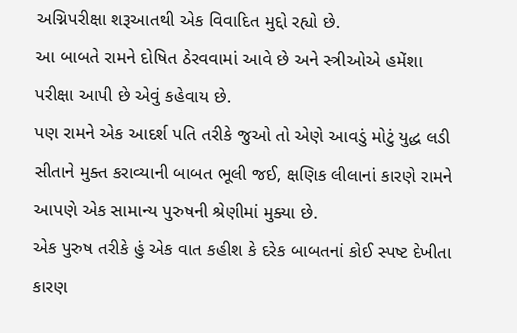અગ્નિપરીક્ષા શરૂઆતથી એક વિવાદિત મુદ્દો રહ્યો છે.
આ બાબતે રામને દોષિત ઠેરવવામાં આવે છે અને સ્ત્રીઓએ હમેંશા પરીક્ષા આપી છે એવું કહેવાય છે.
પણ રામને એક આદર્શ પતિ તરીકે જુઓ તો એણે આવડું મોટું યુદ્ધ લડી સીતાને મુક્ત કરાવ્યાની બાબત ભૂલી જઈ, ક્ષણિક લીલાનાં કારણે રામને આપણે એક સામાન્ય પુરુષની શ્રેણીમાં મુક્યા છે.
એક પુરુષ તરીકે હું એક વાત કહીશ કે દરેક બાબતનાં કોઈ સ્પષ્ટ દેખીતા કારણ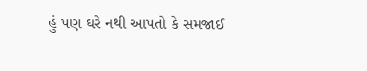હું પણ ઘરે નથી આપતો કે સમજાઈ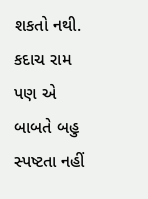શકતો નથી. કદાચ રામ પણ એ બાબતે બહુ સ્પષ્ટતા નહીં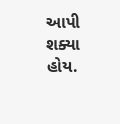આપી શક્યા હોય.